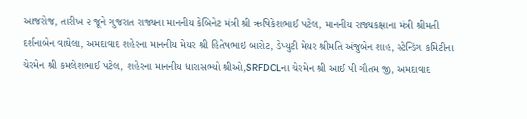આજરોજ, તારીખ ૨ જૂને ગુજરાત રાજ્યના માનનીય કેબિનેટ મંત્રી શ્રી ઋષિકેશભાઈ પટેલ, માનનીય રાજ્યકક્ષાના મંત્રી શ્રીમતી દર્શનાબેન વાઘેલા, અમદાવાદ શહેરના માનનીય મેયર શ્રી હિતેષભાઇ બારોટ, ડેપ્યુટી મેયર શ્રીમતિ અંજુબેન શાહ, સ્ટેન્ડિંગ કમિટીના ચેરમેન શ્રી કમલેશભાઈ પટેલ, શહેરના માનનીય ધારાસભ્યો શ્રીઓ,SRFDCLના ચેરમેન શ્રી આઈ પી ગૌતમ જી, અમદાવાદ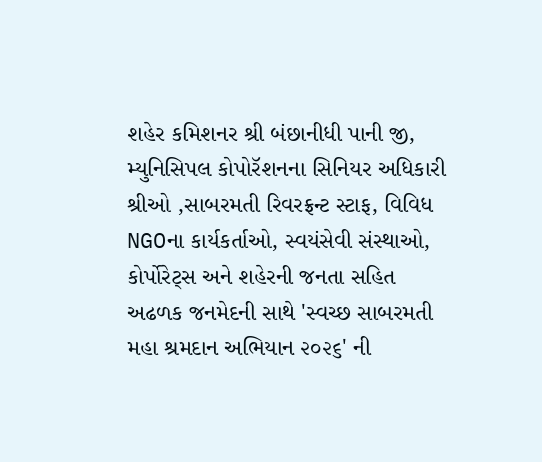શહેર કમિશનર શ્રી બંછાનીધી પાની જી, મ્યુનિસિપલ કોપોરૅશનના સિનિયર અધિકારી શ્રીઓ ,સાબરમતી રિવરફ્રન્ટ સ્ટાફ, વિવિધ NGOના કાર્યકર્તાઓ, સ્વયંસેવી સંસ્થાઓ, કોર્પોરેટ્સ અને શહેરની જનતા સહિત અઢળક જનમેદની સાથે 'સ્વચ્છ સાબરમતી મહા શ્રમદાન અભિયાન ૨૦૨૬' ની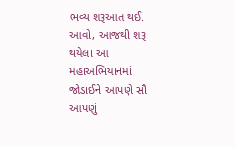ભવ્ય શરૂઆત થઈ.
આવો, આજથી શરૂ થયેલા આ મહાઅભિયાનમાં જોડાઈને આપણે સૌ આપણું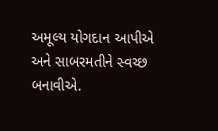અમૂલ્ય યોગદાન આપીએ અને સાબરમતીને સ્વચ્છ બનાવીએ.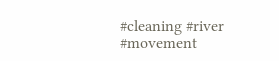#cleaning #river #movement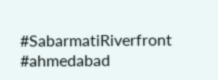#SabarmatiRiverfront #ahmedabad